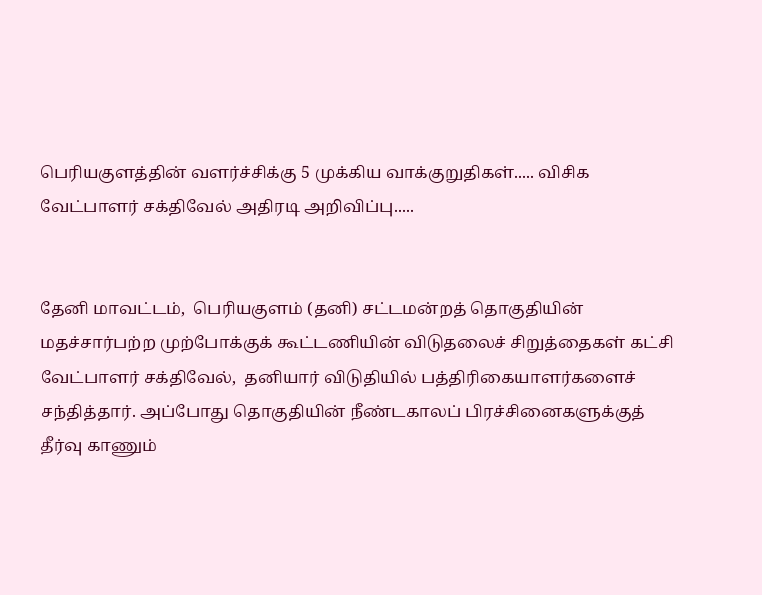பெரியகுளத்தின் வளர்ச்சிக்கு 5 முக்கிய வாக்குறுதிகள்..... விசிக வேட்பாளர் சக்திவேல் அதிரடி அறிவிப்பு.....


தேனி மாவட்டம்,  பெரியகுளம் (தனி) சட்டமன்றத் தொகுதியின் மதச்சார்பற்ற முற்போக்குக் கூட்டணியின் விடுதலைச் சிறுத்தைகள் கட்சி வேட்பாளர் சக்திவேல்,  தனியார் விடுதியில் பத்திரிகையாளர்களைச் சந்தித்தார். அப்போது தொகுதியின் நீண்டகாலப் பிரச்சினைகளுக்குத் தீர்வு காணும்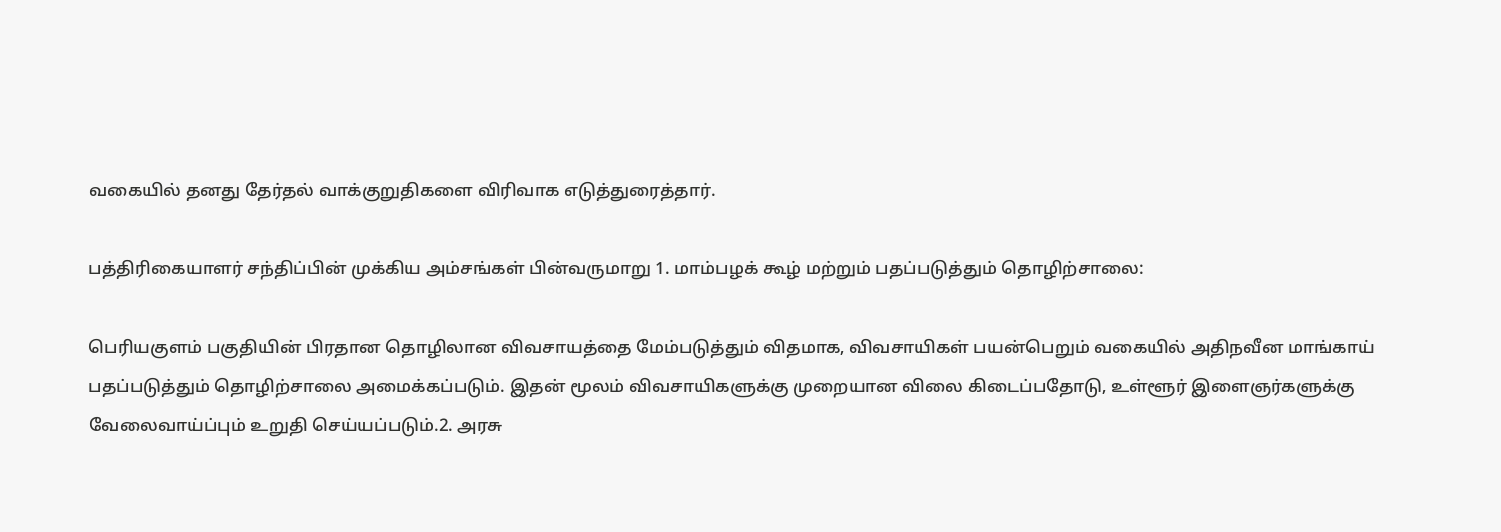வகையில் தனது தேர்தல் வாக்குறுதிகளை விரிவாக எடுத்துரைத்தார்.

பத்திரிகையாளர் சந்திப்பின் முக்கிய அம்சங்கள் பின்வருமாறு 1. மாம்பழக் கூழ் மற்றும் பதப்படுத்தும் தொழிற்சாலை:

பெரியகுளம் பகுதியின் பிரதான தொழிலான விவசாயத்தை மேம்படுத்தும் விதமாக, விவசாயிகள் பயன்பெறும் வகையில் அதிநவீன மாங்காய் பதப்படுத்தும் தொழிற்சாலை அமைக்கப்படும். இதன் மூலம் விவசாயிகளுக்கு முறையான விலை கிடைப்பதோடு, உள்ளூர் இளைஞர்களுக்கு வேலைவாய்ப்பும் உறுதி செய்யப்படும்.2. அரசு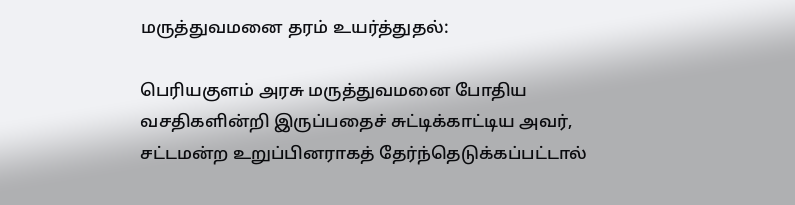மருத்துவமனை தரம் உயர்த்துதல்:

பெரியகுளம் அரசு மருத்துவமனை போதிய வசதிகளின்றி இருப்பதைச் சுட்டிக்காட்டிய அவர், சட்டமன்ற உறுப்பினராகத் தேர்ந்தெடுக்கப்பட்டால்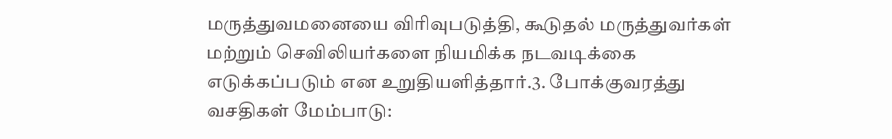மருத்துவமனையை விரிவுபடுத்தி, கூடுதல் மருத்துவர்கள் மற்றும் செவிலியர்களை நியமிக்க நடவடிக்கை எடுக்கப்படும் என உறுதியளித்தார்.3. போக்குவரத்து வசதிகள் மேம்பாடு: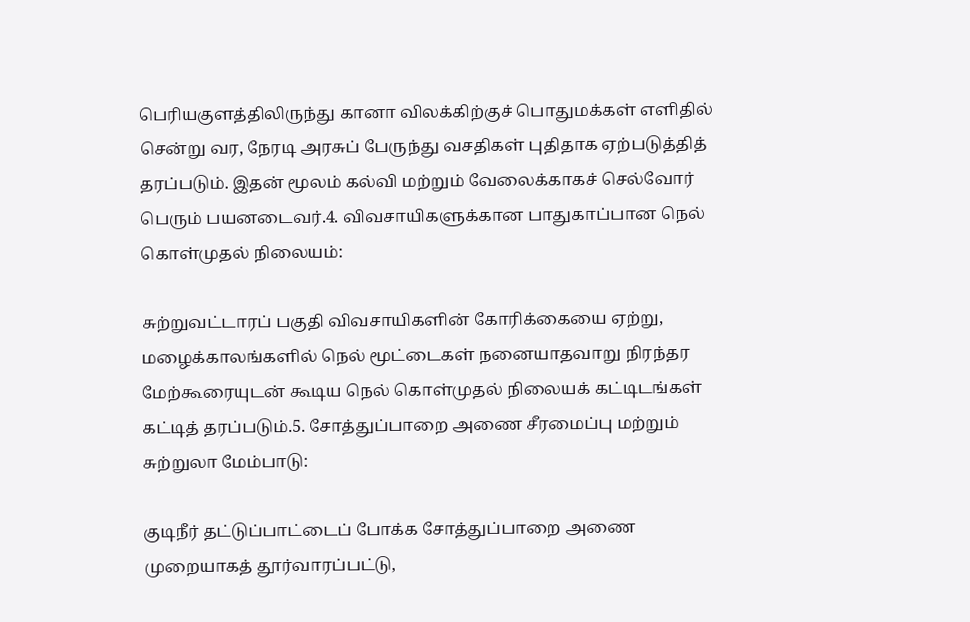பெரியகுளத்திலிருந்து கானா விலக்கிற்குச் பொதுமக்கள் எளிதில் சென்று வர, நேரடி அரசுப் பேருந்து வசதிகள் புதிதாக ஏற்படுத்தித் தரப்படும். இதன் மூலம் கல்வி மற்றும் வேலைக்காகச் செல்வோர் பெரும் பயனடைவர்.4. விவசாயிகளுக்கான பாதுகாப்பான நெல் கொள்முதல் நிலையம்:

சுற்றுவட்டாரப் பகுதி விவசாயிகளின் கோரிக்கையை ஏற்று, மழைக்காலங்களில் நெல் மூட்டைகள் நனையாதவாறு நிரந்தர மேற்கூரையுடன் கூடிய நெல் கொள்முதல் நிலையக் கட்டிடங்கள் கட்டித் தரப்படும்.5. சோத்துப்பாறை அணை சீரமைப்பு மற்றும் சுற்றுலா மேம்பாடு:

குடிநீர் தட்டுப்பாட்டைப் போக்க சோத்துப்பாறை அணை முறையாகத் தூர்வாரப்பட்டு,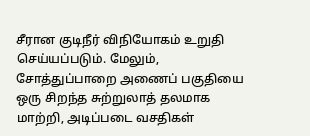சீரான குடிநீர் விநியோகம் உறுதி செய்யப்படும். மேலும், சோத்துப்பாறை அணைப் பகுதியை ஒரு சிறந்த சுற்றுலாத் தலமாக மாற்றி, அடிப்படை வசதிகள்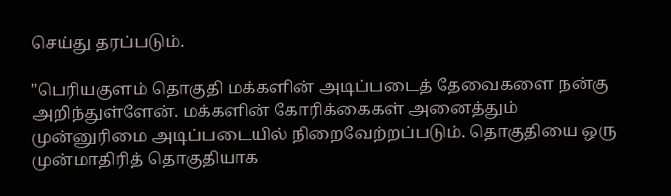செய்து தரப்படும்.

"பெரியகுளம் தொகுதி மக்களின் அடிப்படைத் தேவைகளை நன்கு அறிந்துள்ளேன். மக்களின் கோரிக்கைகள் அனைத்தும் முன்னுரிமை அடிப்படையில் நிறைவேற்றப்படும். தொகுதியை ஒரு முன்மாதிரித் தொகுதியாக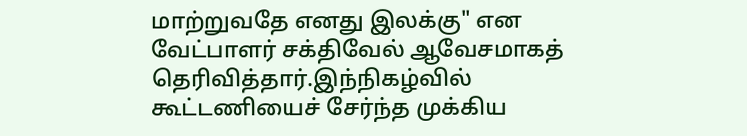மாற்றுவதே எனது இலக்கு" என வேட்பாளர் சக்திவேல் ஆவேசமாகத் தெரிவித்தார்.இந்நிகழ்வில் கூட்டணியைச் சேர்ந்த முக்கிய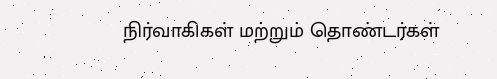நிர்வாகிகள் மற்றும் தொண்டர்கள்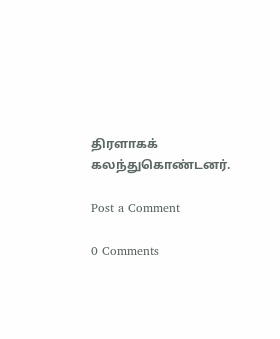திரளாகக் கலந்துகொண்டனர்.

Post a Comment

0 Comments